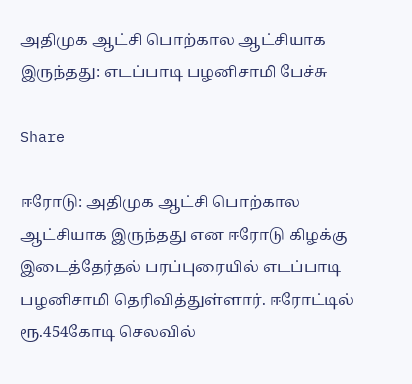அதிமுக ஆட்சி பொற்கால ஆட்சியாக இருந்தது: எடப்பாடி பழனிசாமி பேச்சு

Share

ஈரோடு: அதிமுக ஆட்சி பொற்கால ஆட்சியாக இருந்தது என ஈரோடு கிழக்கு இடைத்தேர்தல் பரப்புரையில் எடப்பாடி பழனிசாமி தெரிவித்துள்ளார். ஈரோட்டில் ரூ.454கோடி செலவில்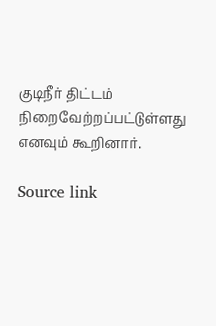குடிநீர் திட்டம் நிறைவேற்றப்பட்டுள்ளது எனவும் கூறினார்.

Source link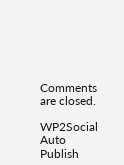Comments are closed.

WP2Social Auto Publish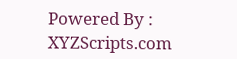Powered By : XYZScripts.com